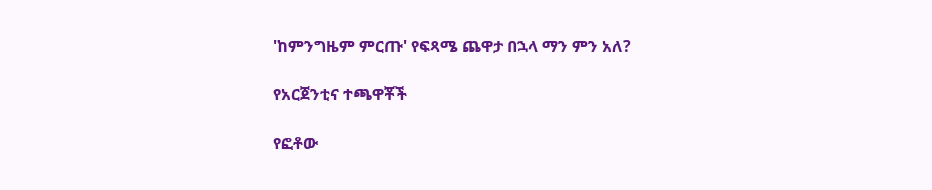'ከምንግዜም ምርጡ' የፍጻሜ ጨዋታ በኋላ ማን ምን አለ?

የአርጀንቲና ተጫዋቾች

የፎቶው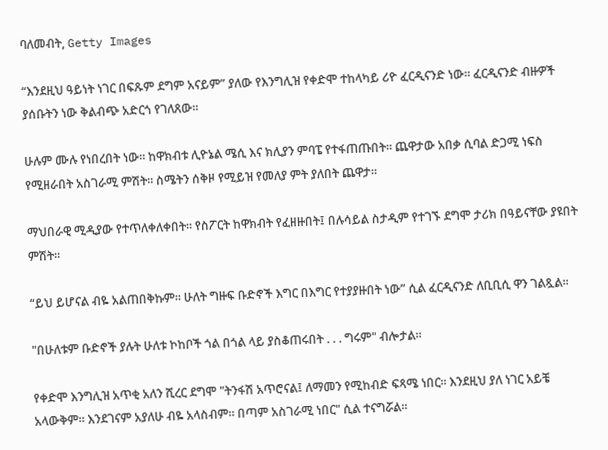ባለመብት, Getty Images

“እንደዚህ ዓይነት ነገር በፍጹም ደግም አናይም” ያለው የእንግሊዝ የቀድሞ ተከላካይ ሪዮ ፈርዲናንድ ነው። ፈርዲናንድ ብዙዎች ያሰቡትን ነው ቅልብጭ አድርጎ የገለጸው።

ሁሉም ሙሉ የነበረበት ነው። ከዋክብቱ ሊዮኔል ሜሲ እና ክሊያን ምባፔ የተፋጠጡበት። ጨዋታው አበቃ ሲባል ድጋሚ ነፍስ የሚዘራበት አስገራሚ ምሽት። ስሜትን ሰቅዞ የሚይዝ የመለያ ምት ያለበት ጨዋታ።

ማህበራዊ ሚዲያው የተጥለቀለቀበት። የስፖርት ከዋክብት የፈዘዙበት፤ በሉሳይል ስታዲም የተገኙ ደግሞ ታሪክ በዓይናቸው ያዩበት ምሽት።

“ይህ ይሆናል ብዬ አልጠበቅኩም። ሁለት ግዙፍ ቡድኖች እግር በእግር የተያያዙበት ነው” ሲል ፈርዲናንድ ለቢቢሲ ዋን ገልጿል።

"በሁለቱም ቡድኖች ያሉት ሁለቱ ኮከቦች ጎል በጎል ላይ ያስቆጠሩበት . . . ግሩም" ብሎታል።

የቀድሞ እንግሊዝ አጥቂ አለን ሺረር ደግሞ "ትንፋሽ አጥሮናል፤ ለማመን የሚከብድ ፍጻሜ ነበር። እንደዚህ ያለ ነገር አይቼ አላውቅም። እንደገናም አያለሁ ብዬ አላስብም። በጣም አስገራሚ ነበር" ሲል ተናግሯል።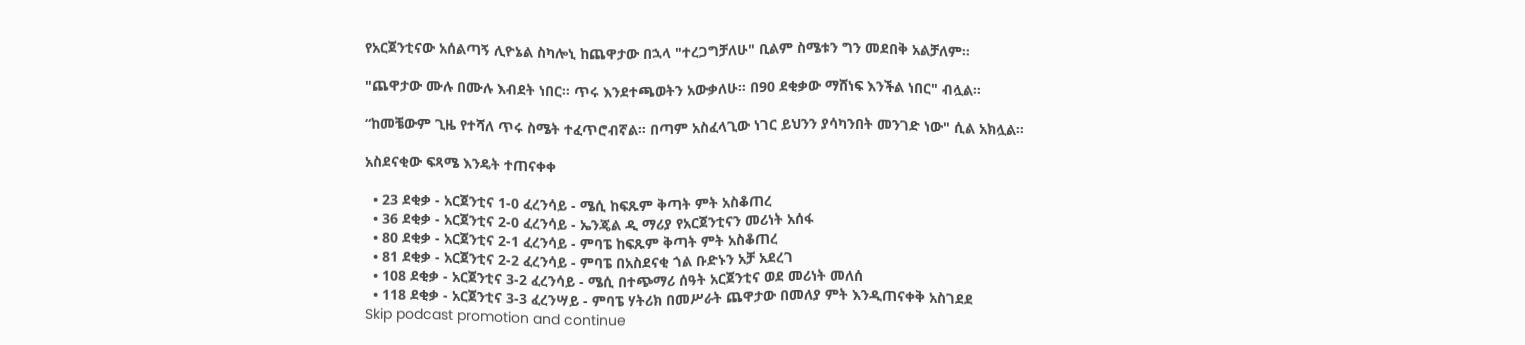የአርጀንቲናው አሰልጣኝ ሊዮኔል ስካሎኒ ከጨዋታው በኋላ "ተረጋግቻለሁ" ቢልም ስሜቱን ግን መደበቅ አልቻለም።

"ጨዋታው ሙሉ በሙሉ እብደት ነበር። ጥሩ እንደተጫወትን አውቃለሁ። በ90 ደቂቃው ማሸነፍ እንችል ነበር" ብሏል።

“ከመቼውም ጊዜ የተሻለ ጥሩ ስሜት ተፈጥሮብኛል። በጣም አስፈላጊው ነገር ይህንን ያሳካንበት መንገድ ነው" ሲል አክሏል።

አስደናቂው ፍጻሜ እንዴት ተጠናቀቀ

  • 23 ደቂቃ - አርጀንቲና 1-0 ፈረንሳይ - ሜሲ ከፍጹም ቅጣት ምት አስቆጠረ
  • 36 ደቂቃ - አርጀንቲና 2-0 ፈረንሳይ - ኤንጄል ዲ ማሪያ የአርጀንቲናን መሪነት አሰፋ
  • 80 ደቂቃ - አርጀንቲና 2-1 ፈረንሳይ - ምባፔ ከፍጹም ቅጣት ምት አስቆጠረ
  • 81 ደቂቃ - አርጀንቲና 2-2 ፈረንሳይ - ምባፔ በአስደናቂ ጎል ቡድኑን አቻ አደረገ
  • 108 ደቂቃ - አርጀንቲና 3-2 ፈረንሳይ - ሜሲ በተጭማሪ ሰዓት አርጀንቲና ወደ መሪነት መለሰ
  • 118 ደቂቃ - አርጀንቲና 3-3 ፈረንሣይ - ምባፔ ሃትሪክ በመሥራት ጨዋታው በመለያ ምት እንዲጠናቀቅ አስገደደ
Skip podcast promotion and continue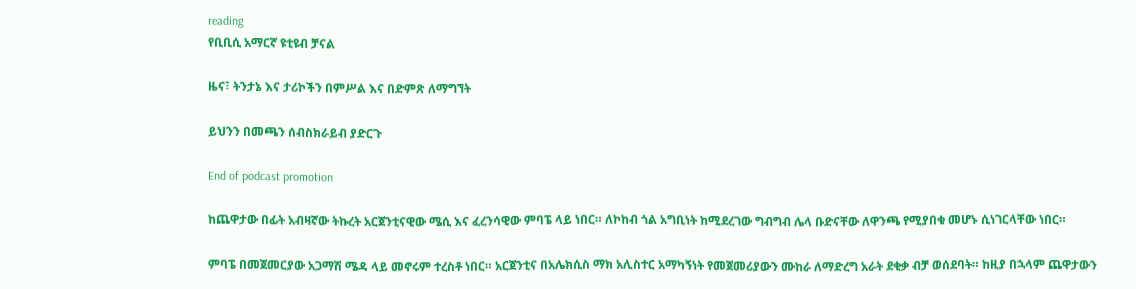reading
የቢቢሲ አማርኛ ዩቲዩብ ቻናል

ዜና፣ ትንታኔ እና ታሪኮችን በምሥል እና በድምጽ ለማግኘት

ይህንን በመጫን ሰብስክራይብ ያድርጉ

End of podcast promotion

ከጨዋታው በፊት አብዛኛው ትኩረት አርጀንቲናዊው ሜሲ እና ፈረንሳዊው ምባፔ ላይ ነበር። ለኮከብ ጎል አግቢነት ከሚደረገው ግብግብ ሌላ ቡድናቸው ለዋንጫ የሚያበቁ መሆኑ ሲነገርላቸው ነበር።

ምባፔ በመጀመርያው አጋማሽ ሜዳ ላይ መኖሩም ተረስቶ ነበር። አርጀንቲና በአሌክሲስ ማክ አሊስተር አማካኝነት የመጀመሪያውን ሙከራ ለማድረግ አራት ደቂቃ ብቻ ወሰደባት። ከዚያ በኋላም ጨዋታውን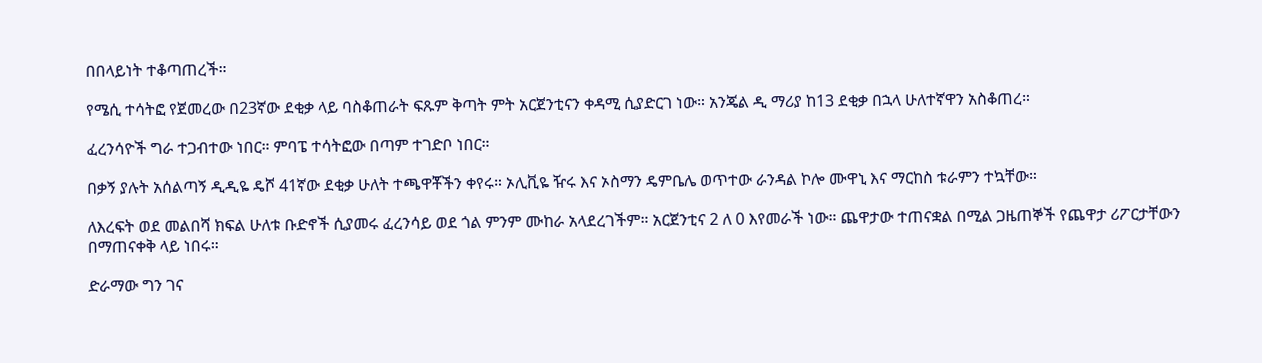በበላይነት ተቆጣጠረች።

የሜሲ ተሳትፎ የጀመረው በ23ኛው ደቂቃ ላይ ባስቆጠራት ፍጹም ቅጣት ምት አርጀንቲናን ቀዳሚ ሲያድርገ ነው። አንጄል ዲ ማሪያ ከ13 ደቂቃ በኋላ ሁለተኛዋን አስቆጠረ።

ፈረንሳዮች ግራ ተጋብተው ነበር። ምባፔ ተሳትፎው በጣም ተገድቦ ነበር።

በቃኝ ያሉት አሰልጣኝ ዲዲዬ ዴሾ 41ኛው ደቂቃ ሁለት ተጫዋቾችን ቀየሩ። ኦሊቪዬ ዥሩ እና ኦስማን ዴምቤሌ ወጥተው ራንዳል ኮሎ ሙዋኒ እና ማርከስ ቱራምን ተኳቸው።

ለእረፍት ወደ መልበሻ ክፍል ሁለቱ ቡድኖች ሲያመሩ ፈረንሳይ ወደ ጎል ምንም ሙከራ አላደረገችም። አርጀንቲና 2 ለ 0 እየመራች ነው። ጨዋታው ተጠናቋል በሚል ጋዜጠኞች የጨዋታ ሪፖርታቸውን በማጠናቀቅ ላይ ነበሩ።

ድራማው ግን ገና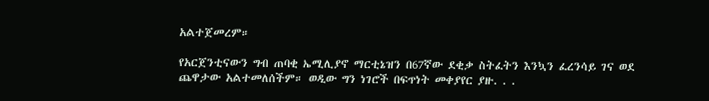አልተጀመረም።

የአርጀንቲናውን ግብ ጠባቂ ኤሚሊያኖ ማርቲኔዝን በ67ኛው ደቂቃ ስትፈትን እንኳን ፈረንሳይ ገና ወደ ጨዋታው አልተመለሰችም። ወዲው ግን ነገሮች በፍጥነት መቀያየር ያዙ. . .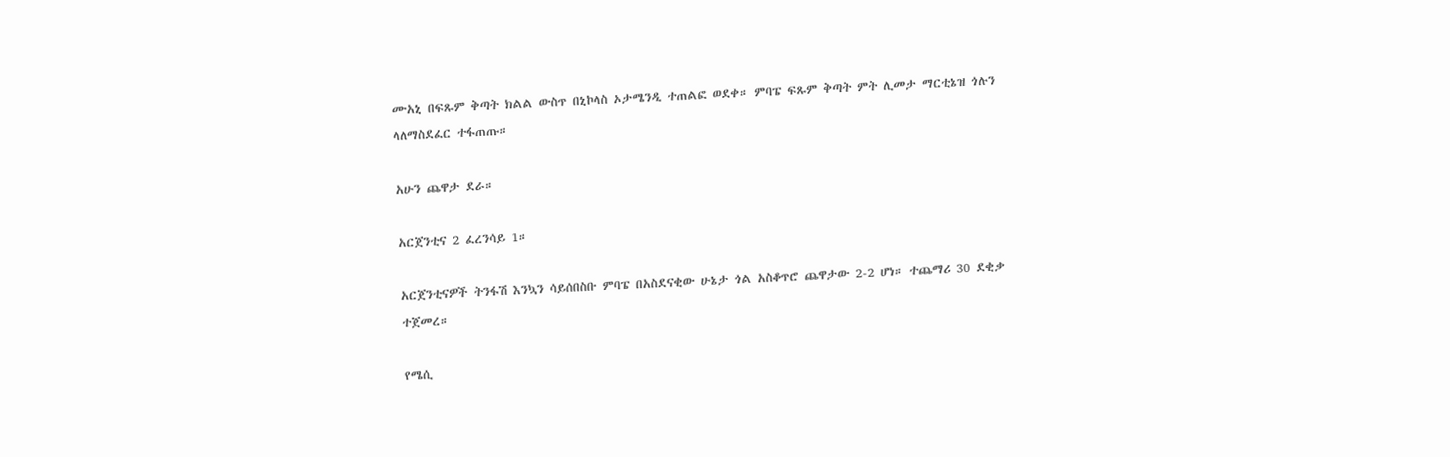ሙአኒ በፍጹም ቅጣት ክልል ውስጥ በኒኮላስ ኦታሜንዲ ተጠልፎ ወደቀ። ምባፔ ፍጹም ቅጣት ምት ሊመታ ማርቲኔዝ ጎሉን ላለማስደፈር ተፋጠጡ።

አሁን ጨዋታ ደራ።

አርጀንቲና 2 ፈረንሳይ 1።

አርጀንቲናዎች ትንፋሽ እንኳን ሳይሰበስቡ ምባፔ በአስደናቂው ሁኔታ ጎል አስቆጥሮ ጨዋታው 2-2 ሆነ። ተጨማሪ 30 ደቂቃ ተጀመረ።

የሜሲ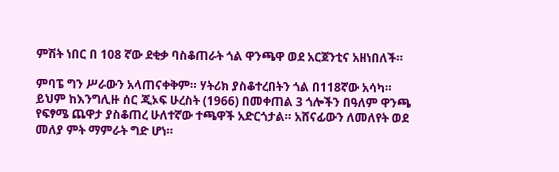ምሽት ነበር በ 108 ኛው ደቂቃ ባስቆጠራት ጎል ዋንጫዋ ወደ አርጀንቲና አዘነበለች።

ምባፔ ግን ሥራውን አላጠናቀቅም። ሃትሪክ ያስቆተረበትን ጎል በ118ኛው አሳካ። ይህም ከእንግሊዙ ሰር ጂኦፍ ሁረስት (1966) በመቀጠል 3 ጎሎችን በዓለም ዋንጫ የፍፃሜ ጨዋታ ያስቆጠረ ሁለተኛው ተጫዋች አድርጎታል። አሸናፊውን ለመለየት ወደ መለያ ምት ማምራት ግድ ሆነ።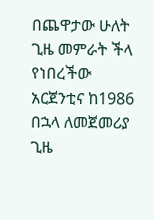በጨዋታው ሁለት ጊዜ መምራት ችላ የነበረችው አርጀንቲና ከ1986 በኋላ ለመጀመሪያ ጊዜ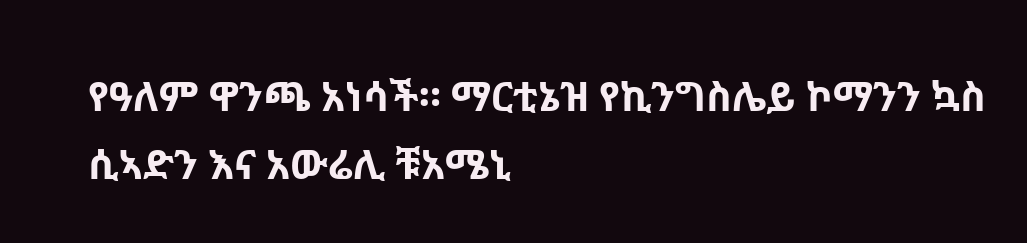የዓለም ዋንጫ አነሳች። ማርቲኔዝ የኪንግስሌይ ኮማንን ኳስ ሲኣድን እና አውሬሊ ቹአሜኒ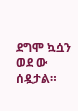ደግሞ ኳሷን ወደ ው ሰዷታል።